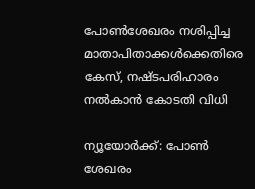പോണ്‍ശേഖരം നശിപ്പിച്ച മാതാപിതാക്കള്‍ക്കെതിരെ കേസ്‌, നഷ്ടപരിഹാരം നല്‍കാന്‍ കോടതി വിധി

ന്യൂയോര്‍ക്ക്‌: പോണ്‍ ശേഖരം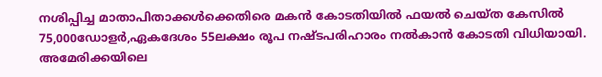നശിപ്പിച്ച മാതാപിതാക്കള്‍ക്കെതിരെ മകന്‍ കോടതിയില്‍ ഫയല്‍ ചെയ്‌ത കേസില്‍ 75,000ഡോളര്‍,ഏകദേശം 55ലക്ഷം രൂപ നഷ്ടപരിഹാരം നല്‍കാന്‍ കോടതി വിധിയായി. അമേരിക്കയിലെ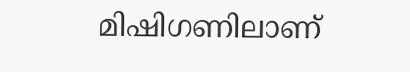മിഷിഗണിലാണ്‌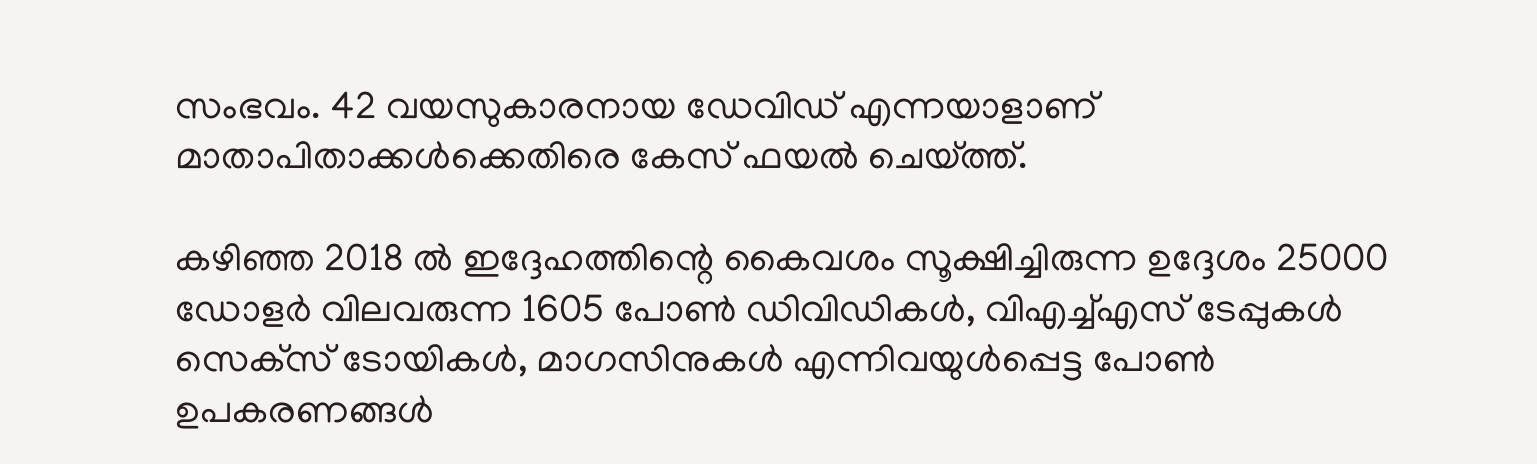സംഭവം. 42 വയസുകാരനായ ഡേവിഡ്‌ എന്നയാളാണ്‌ മാതാപിതാക്കള്‍ക്കെതിരെ കേസ്‌ ഫയല്‍ ചെയ്‌ത്ത്‌.

കഴിഞ്ഞ 2018 ല്‍ ഇദ്ദേഹത്തിന്റെ കൈവശം സൂക്ഷിച്ചിരുന്ന ഉദ്ദേശം 25000 ഡോളര്‍ വിലവരുന്ന 1605 പോണ്‍ ഡിവിഡികള്‍, വിഎച്ച്‌എസ്‌ ടേപ്പുകള്‍ സെക്‌സ്‌ ടോയികള്‍, മാഗസിനുകള്‍ എന്നിവയുള്‍പ്പെട്ട പോണ്‍ ഉപകരണങ്ങള്‍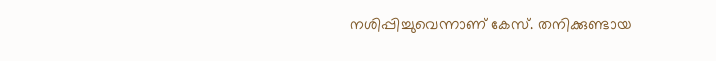നശിപ്പിച്ചുവെന്നാണ്‌ കേസ്‌. തനിക്കുണ്ടായ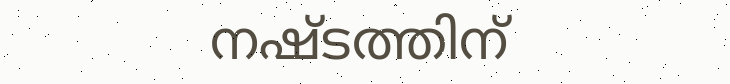നഷ്ടത്തിന്‌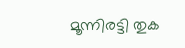മൂന്നിരട്ടി തുക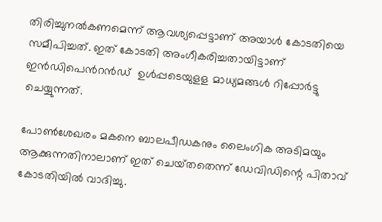തിരിച്ചുനല്‍കണമെന്ന്‌ ആവശ്യപ്പെട്ടാണ്‌ അയാള്‍ കോടതിയെ സമീപിച്ചത്‌. ഇത്‌ കോടതി അംഗീകരിച്ചതായിട്ടാണ്‌ ഇന്‍‌ഡിപെന്‍റന്‍ഡ് ‌ ഉള്‍പ്പടെയുളള മാധ്യമങ്ങള്‍ റിപ്പോര്‍ട്ടു ചെയ്യുന്നത്‌.

പോണ്‍ശേഖരം മകനെ ബാലപീഡകനും ലൈംഗിക അടിമയും ആക്കുന്നതിനാലാണ്‌ ഇത്‌ ചെയ്‌തതെന്ന്‌ ഡേവിഡിന്റെ പിതാവ്‌ കോടതിയില്‍ വാദിച്ചു.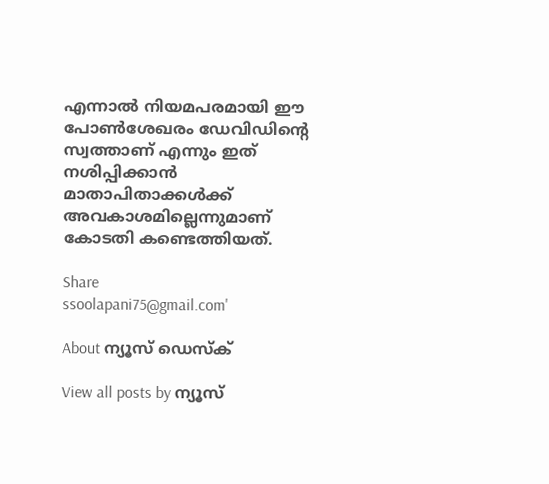എന്നാല്‍ നിയമപരമായി ഈ പോണ്‍ശേഖരം ഡേവിഡിന്റെ സ്വത്താണ്‌ എന്നും ഇത്‌ നശിപ്പിക്കാന്‍ മാതാപിതാക്കള്‍ക്ക്‌ അവകാശമില്ലെന്നുമാണ്‌ കോടതി കണ്ടെത്തിയത്‌.

Share
ssoolapani75@gmail.com'

About ന്യൂസ് ഡെസ്ക്

View all posts by ന്യൂസ്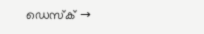ഡെസ്ക് →